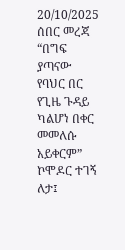20/10/2025
ሰበር መረጃ
“በግፍ ያጣናው የባህር በር የጊዜ ጉዳይ ካልሆነ በቀር መመለሱ አይቀርም” ኮሞዶር ተገኝ ለታ፤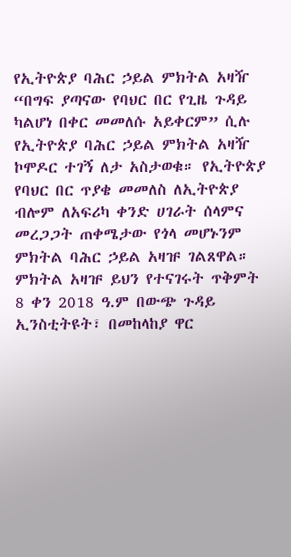የኢትዮጵያ ባሕር ኃይል ምክትል አዛዥ
“በግፍ ያጣናው የባህር በር የጊዜ ጉዳይ ካልሆነ በቀር መመለሱ አይቀርም” ሲሉ የኢትዮጵያ ባሕር ኃይል ምክትል አዛዥ ኮሞዶር ተገኝ ለታ አስታወቁ። የኢትዮጵያ የባህር በር ጥያቄ መመለስ ለኢትዮጵያ ብሎም ለአፍሪካ ቀንድ ሀገራት ሰላምና መረጋጋት ጠቀሜታው የጎላ መሆኑንም ምክትል ባሕር ኃይል አዛዡ ገልጸዋል።
ምክትል አዛዡ ይህን የተናገሩት ጥቅምት 8 ቀን 2018 ዓ.ም በውጭ ጉዳይ ኢንስቲትዩት፣ በመከላከያ ዋር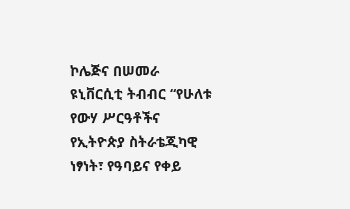ኮሌጅና በሠመራ ዩኒቨርሲቲ ትብብር “የሁለቱ የውሃ ሥርዓቶችና የኢትዮጵያ ስትራቴጂካዊ ነፃነት፣ የዓባይና የቀይ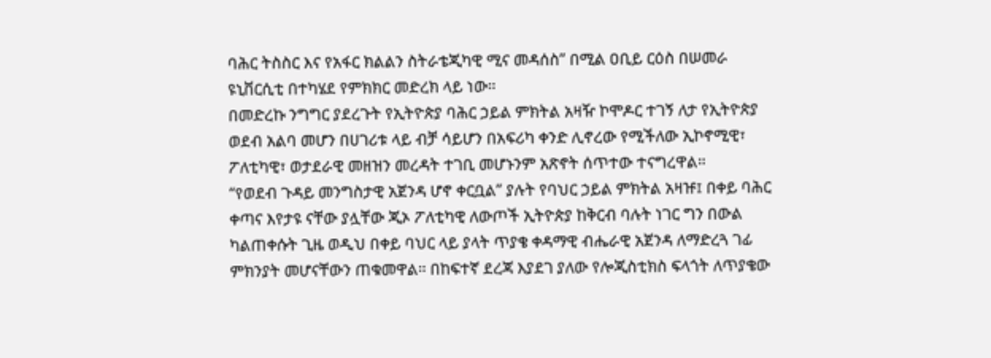ባሕር ትስስር እና የአፋር ክልልን ስትራቴጂካዊ ሚና መዳሰስ” በሚል ዐቢይ ርዕስ በሠመራ ዩኒቨርሲቲ በተካሄደ የምክክር መድረክ ላይ ነው።
በመድረኩ ንግግር ያደረጉት የኢትዮጵያ ባሕር ኃይል ምክትል አዛዥ ኮሞዶር ተገኝ ለታ የኢትዮጵያ ወደብ አልባ መሆን በሀገሪቱ ላይ ብቻ ሳይሆን በአፍሪካ ቀንድ ሊኖረው የሚችለው ኢኮኖሚዊ፣ ፖለቲካዊ፣ ወታደራዊ መዘዝን መረዳት ተገቢ መሆኑንም አጽኖት ሰጥተው ተናግረዋል።
“የወደብ ጉዳይ መንግስታዊ አጀንዳ ሆኖ ቀርቧል” ያሉት የባህር ኃይል ምክትል አዛዡ፤ በቀይ ባሕር ቀጣና እየታዩ ናቸው ያሏቸው ጂኦ ፖለቲካዊ ለውጦች ኢትዮጵያ ከቅርብ ባሉት ነገር ግን በውል ካልጠቀሱት ጊዜ ወዲህ በቀይ ባህር ላይ ያላት ጥያቄ ቀዳማዊ ብሔራዊ አጀንዳ ለማድረጓ ገፊ ምክንያት መሆናቸውን ጠቁመዋል። በከፍተኛ ደረጃ እያደገ ያለው የሎጂስቲክስ ፍላጎት ለጥያቄው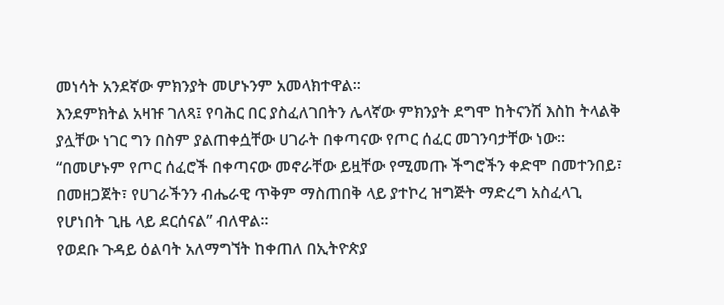መነሳት አንደኛው ምክንያት መሆኑንም አመላክተዋል።
እንደምክትል አዛዡ ገለጻ፤ የባሕር በር ያስፈለገበትን ሌላኛው ምክንያት ደግሞ ከትናንሽ እስከ ትላልቅ ያሏቸው ነገር ግን በስም ያልጠቀሷቸው ሀገራት በቀጣናው የጦር ሰፈር መገንባታቸው ነው።
“በመሆኑም የጦር ሰፈሮች በቀጣናው መኖራቸው ይዟቸው የሚመጡ ችግሮችን ቀድሞ በመተንበይ፣ በመዘጋጀት፣ የሀገራችንን ብሔራዊ ጥቅም ማስጠበቅ ላይ ያተኮረ ዝግጅት ማድረግ አስፈላጊ የሆነበት ጊዜ ላይ ደርሰናል” ብለዋል።
የወደቡ ጉዳይ ዕልባት አለማግኘት ከቀጠለ በኢትዮጵያ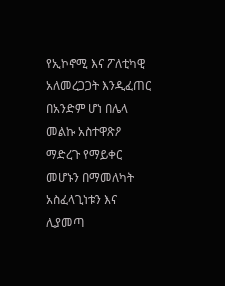የኢኮኖሚ እና ፖለቲካዊ አለመረጋጋት እንዲፈጠር በአንድም ሆነ በሌላ መልኩ አስተዋጽዖ ማድረጉ የማይቀር መሆኑን በማመለካት አስፈላጊነቱን እና ሊያመጣ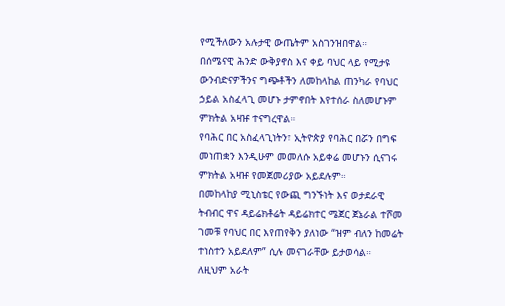የሚችለውን አሉታዊ ውጤትም አስገንዝበዋል።
በሰሜናዊ ሕንድ ውቅያኖስ እና ቀይ ባህር ላይ የሚታዩ ውንብድናዎችንና ግጭቶችን ለመከላከል ጠንካራ የባህር ኃይል አስፈላጊ መሆኑ ታምኖበት እየተሰራ ስለመሆኑም ምክትል አዛዡ ተናግረዋል።
የባሕር በር አስፈላጊነትን፣ ኢትዮጵያ የባሕር በሯን በግፍ መነጠቋን እንዲሁም መመለሱ አይቀሬ መሆኑን ሲናገሩ ምክትል አዛዡ የመጀመሪያው አይደሉም።
በመከላከያ ሚኒስቴር የውጪ ግንኙነት እና ወታደራዊ ትብብር ዋና ዳይሬክቶሬት ዳይሬክተር ሜጀር ጀኔራል ተሾመ ገመቹ የባህር በር እየጠየቅን ያለነው “ዝም ብለን ከመሬት ተነስተን አይደለም” ሲሉ መናገራቸው ይታወሳል።
ለዚህም አራት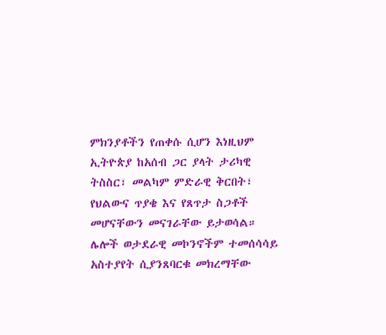ምክንያቶችን የጠቀሱ ሲሆን እነዚህም ኢትዮጵያ ከአሰብ ጋር ያላት ታሪካዊ ትስስር፣ መልካም ምድራዊ ቅርበት፣ የህልውና ጥያቄ እና የጸጥታ ስጋቶች መሆናቸውን መናገራቸው ይታወሳል። ሌሎች ወታደራዊ መኮንኖችም ተመሰሳሳይ አስተያየት ሲያንጸባርቁ መክረማቸው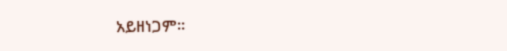አይዘነጋም።